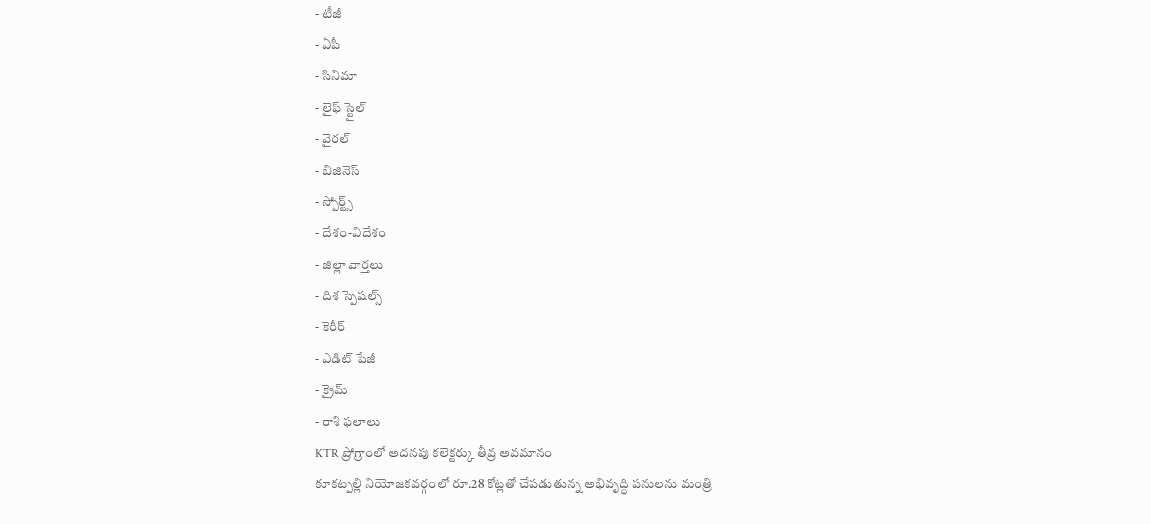- టీజీ
- ఏపీ
- సినిమా
- లైఫ్ స్టైల్
- వైరల్
- బిజినెస్
- స్పోర్ట్స్
- దేశం-విదేశం
- జిల్లా వార్తలు
- దిశ స్పెషల్స్
- కెరీర్
- ఎడిట్ పేజీ
- క్రైమ్
- రాశి ఫలాలు
KTR ప్రోగ్రాంలో అదనపు కలెక్టర్కు తీవ్ర అవమానం
కూకట్పల్లి నియోజకవర్గంలో రూ.28 కోట్లతో చేపడుతున్న అభివృద్ధి పనులను మంత్రి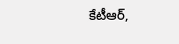కేటీఆర్,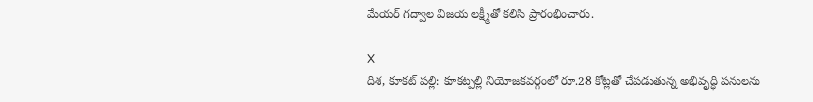మేయర్ గద్వాల విజయ లక్ష్మీతో కలిసి ప్రారంభించారు.

X
దిశ, కూకట్ పల్లి: కూకట్పల్లి నియోజకవర్గంలో రూ.28 కోట్లతో చేపడుతున్న అభివృద్ధి పనులను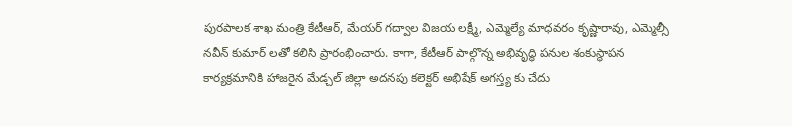పురపాలక శాఖ మంత్రి కేటీఆర్, మేయర్ గద్వాల విజయ లక్ష్మీ, ఎమ్మెల్యే మాధవరం కృష్ణారావు, ఎమ్మెల్సీ నవీన్ కుమార్ లతో కలిసి ప్రారంభించారు. కాగా, కేటీఆర్ పాల్గొన్న అభివృద్ధి పనుల శంకుస్థాపన కార్యక్రమానికి హాజరైన మేడ్చల్ జిల్లా అదనపు కలెక్టర్ అభిషేక్ అగస్త్య కు చేదు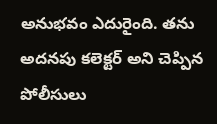అనుభవం ఎదురైంది. తను అదనపు కలెక్టర్ అని చెప్పిన పోలీసులు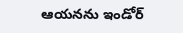ఆయనను ఇండోర్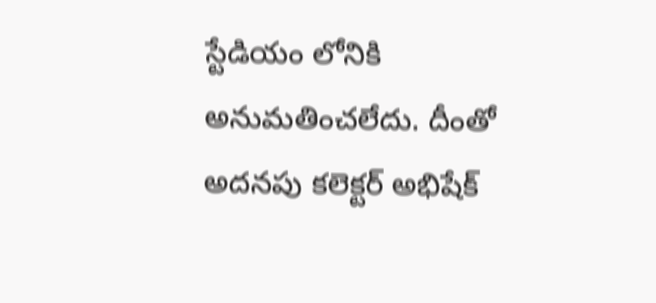స్టేడియం లోనికి అనుమతించలేదు. దీంతో అదనపు కలెక్టర్ అభిషేక్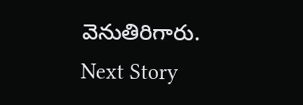వెనుతిరిగారు.
Next Story